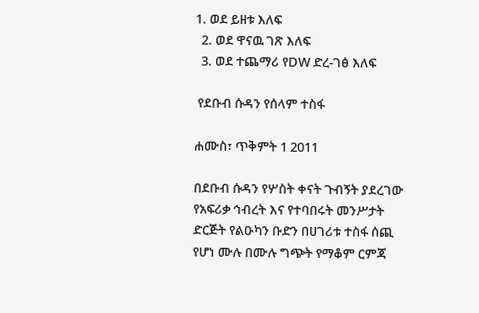1. ወደ ይዘቱ እለፍ
  2. ወደ ዋናዉ ገጽ እለፍ
  3. ወደ ተጨማሪ የDW ድረ-ገፅ እለፍ

 የደቡብ ሱዳን የሰላም ተስፋ

ሐሙስ፣ ጥቅምት 1 2011

በደቡብ ሱዳን የሦስት ቀናት ጉብኝት ያደረገው የአፍሪቃ ኅብረት እና የተባበሩት መንሥታት ድርጅት የልዑካን ቡድን በሀገሪቱ ተስፋ ሰጪ የሆነ ሙሉ በሙሉ ግጭት የማቆም ርምጃ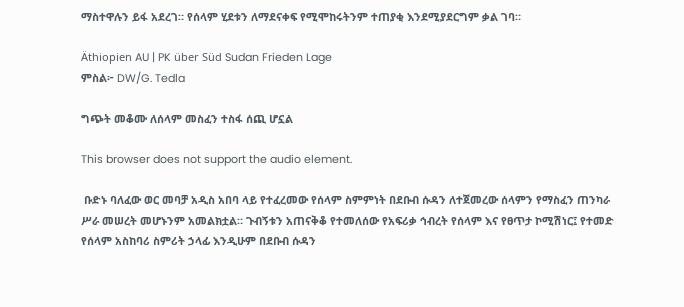ማስተዋሉን ይፋ አደረገ። የሰላም ሂደቱን ለማደናቀፍ የሚሞከሩትንም ተጠያቂ እንደሚያደርግም ቃል ገባ።

Äthiopien AU | PK über Süd Sudan Frieden Lage
ምስል፦ DW/G. Tedla

ግጭት መቆሙ ለሰላም መስፈን ተስፋ ሰጪ ሆኗል

This browser does not support the audio element.

 ቡድኑ ባለፈው ወር መባቻ አዲስ አበባ ላይ የተፈረመው የሰላም ስምምነት በደቡብ ሱዳን ለተጀመረው ሰላምን የማስፈን ጠንካራ ሥራ መሠረት መሆኑንም አመልክቷል። ጉብኝቱን አጠናቅቆ የተመለሰው የአፍሪቃ ኅብረት የሰላም እና የፀጥታ ኮሚሽነር፤ የተመድ የሰላም አስከባሪ ስምሪት ኃላፊ እንዲሁም በደቡብ ሱዳን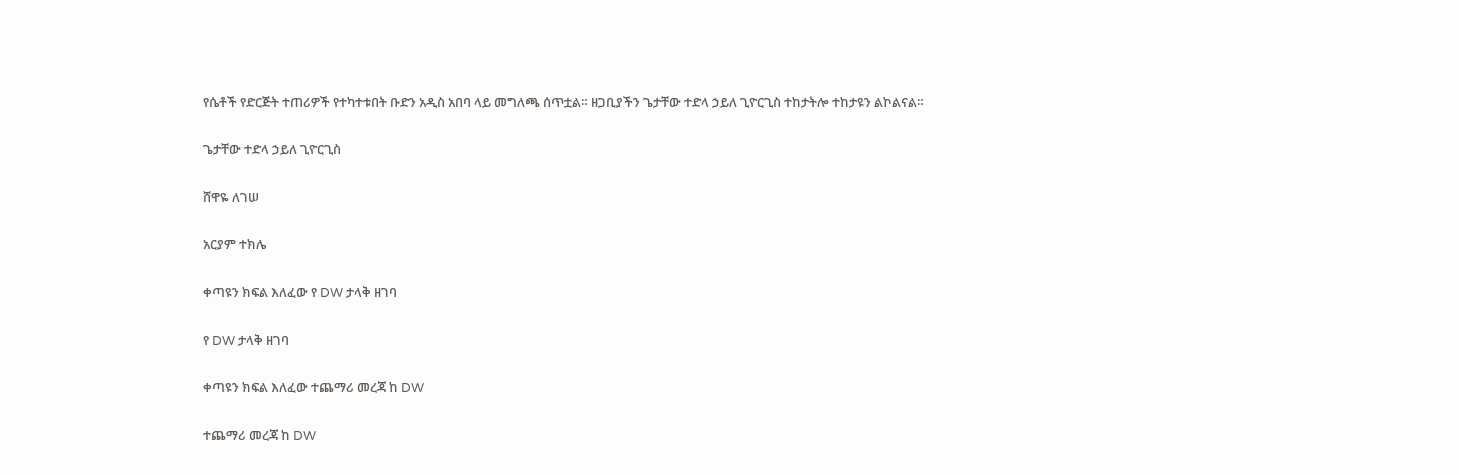የሴቶች የድርጅት ተጠሪዎች የተካተቱበት ቡድን አዲስ አበባ ላይ መግለጫ ሰጥቷል። ዘጋቢያችን ጌታቸው ተድላ ኃይለ ጊዮርጊስ ተከታትሎ ተከታዩን ልኮልናል።

ጌታቸው ተድላ ኃይለ ጊዮርጊስ

ሸዋዬ ለገሠ

አርያም ተክሌ

ቀጣዩን ክፍል እለፈው የ DW ታላቅ ዘገባ

የ DW ታላቅ ዘገባ

ቀጣዩን ክፍል እለፈው ተጨማሪ መረጃ ከ DW

ተጨማሪ መረጃ ከ DW